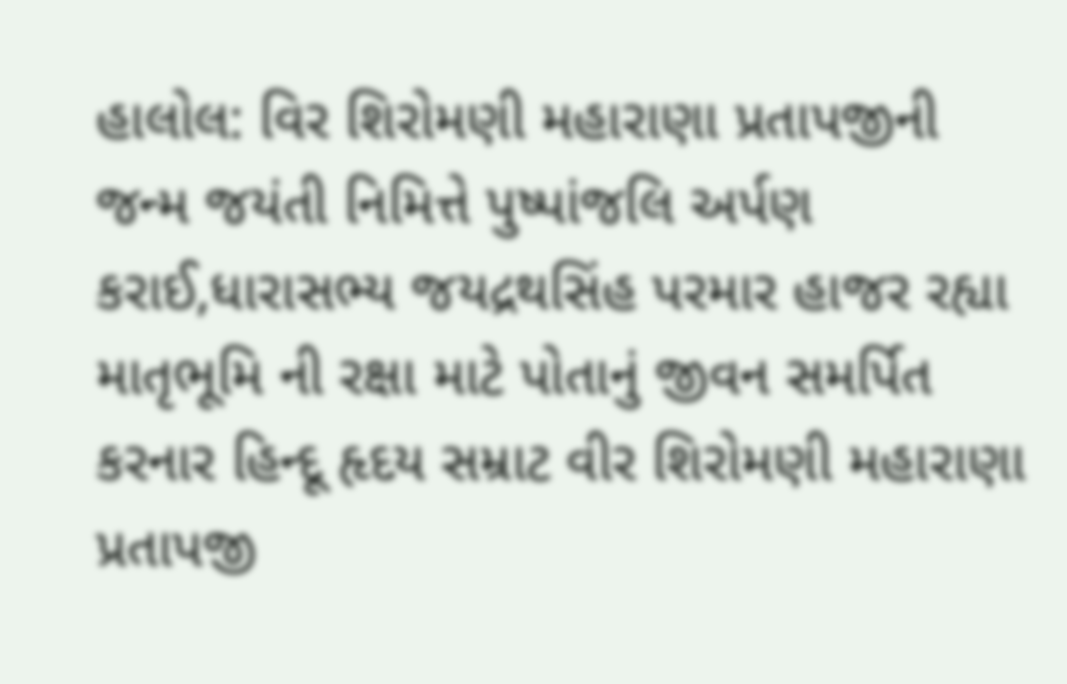હાલોલ: વિર શિરોમણી મહારાણા પ્રતાપજીની જન્મ જયંતી નિમિત્તે પુષ્પાંજલિ અર્પણ કરાઈ,ધારાસભ્ય જયદ્રથસિંહ પરમાર હાજર રહ્યા
માતૃભૂમિ ની રક્ષા માટે પોતાનું જીવન સમર્પિત કરનાર હિન્દૂ હૃદય સમ્રાટ વીર શિરોમણી મહારાણા પ્રતાપજી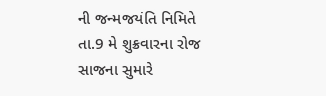ની જન્મજયંતિ નિમિતે તા.9 મે શુક્રવારના રોજ સાજના સુમારે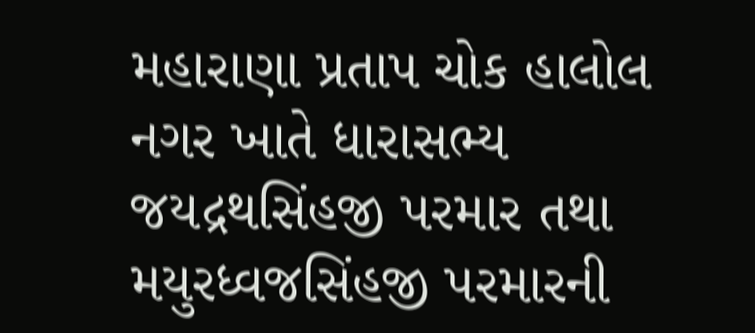મહારાણા પ્રતાપ ચોક હાલોલ નગર ખાતે ધારાસભ્ય જયદ્રથસિંહજી પરમાર તથા મયુરધ્વજસિંહજી પરમારની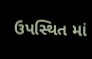ઉપસ્થિત માં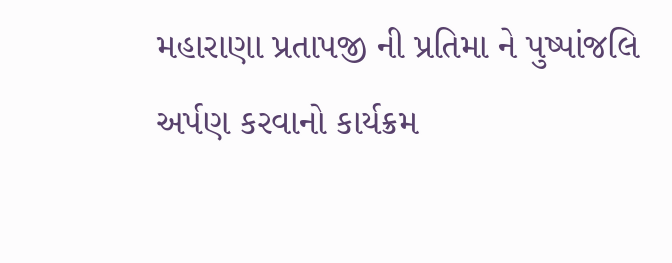મહારાણા પ્રતાપજી ની પ્રતિમા ને પુષ્પાંજલિ અર્પણ કરવાનો કાર્યક્રમ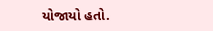યોજાયો હતો.